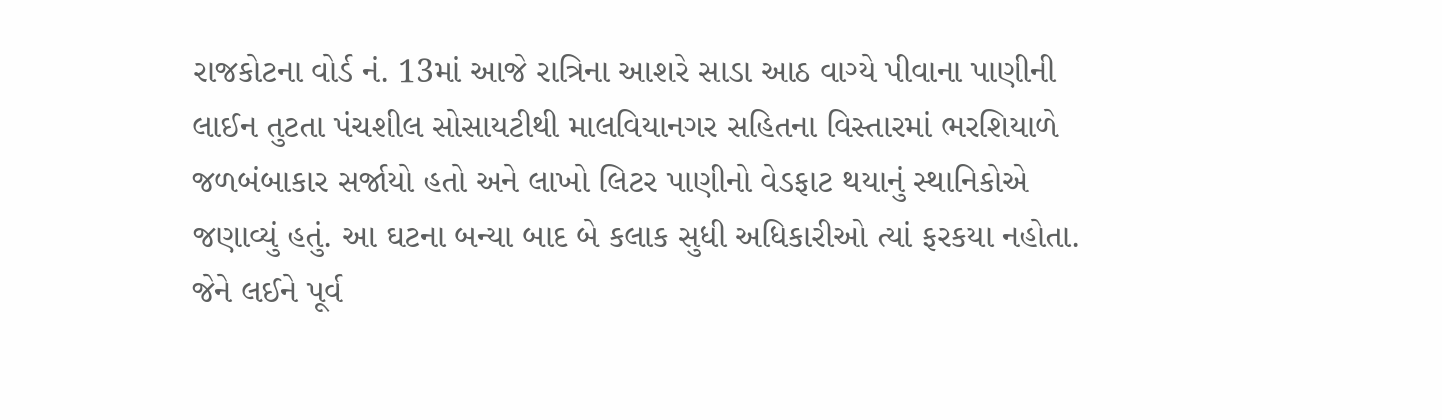રાજકોટના વોર્ડ નં. 13માં આજે રાત્રિના આશરે સાડા આઠ વાગ્યે પીવાના પાણીની લાઈન તુટતા પંચશીલ સોસાયટીથી માલવિયાનગર સહિતના વિસ્તારમાં ભરશિયાળે જળબંબાકાર સર્જાયો હતો અને લાખો લિટર પાણીનો વેડફાટ થયાનું સ્થાનિકોએ જણાવ્યું હતું. આ ઘટના બન્યા બાદ બે કલાક સુધી અધિકારીઓ ત્યાં ફરકયા નહોતા. જેને લઈને પૂર્વ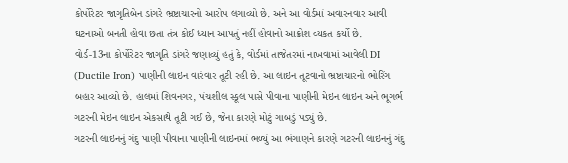કોર્પોરેટર જાગૃતિબેન ડાંગરે ભ્રષ્ટાચારનો આરોપ લગાવ્યો છે. અને આ વોર્ડમાં અવારનવાર આવી ઘટનાઓ બનતી હોવા છતા તંત્ર કોઈ ધ્યાન આપતું નહીં હોવાનો આક્રોશ વ્યકત કર્યો છે.
વોર્ડ-13ના કોર્પોરેટર જાગૃતિ ડાંગરે જણાવ્યું હતું કે, વોર્ડમાં તાજેતરમાં નાખવામાં આવેલી DI (Ductile Iron) પાણીની લાઇન વારંવાર તૂટી રહી છે. આ લાઇન તૂટવાનો ભ્રષ્ટાચારનો ભોરિંગ બહાર આવ્યો છે. હાલમાં શિવનગર, પંચશીલ સ્કૂલ પાસે પીવાના પાણીની મેઇન લાઇન અને ભૂગર્ભ ગટરની મેઇન લાઇન એકસાથે તૂટી ગઈ છે, જેના કારણે મોટું ગાબડું પડ્યું છે.
ગટરની લાઇનનું ગંદુ પાણી પીવાના પાણીની લાઇનમાં ભળ્યું આ ભંગાણને કારણે ગટરની લાઇનનું ગંદુ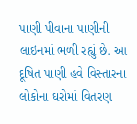પાણી પીવાના પાણીની લાઇનમાં ભળી રહ્યું છે. આ દૂષિત પાણી હવે વિસ્તારના લોકોના ઘરોમાં વિતરણ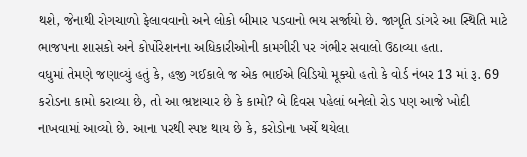થશે, જેનાથી રોગચાળો ફેલાવવાનો અને લોકો બીમાર પડવાનો ભય સર્જાયો છે. જાગૃતિ ડાંગરે આ સ્થિતિ માટે ભાજપના શાસકો અને કોર્પોરેશનના અધિકારીઓની કામગીરી પર ગંભીર સવાલો ઉઠાવ્યા હતા.
વધુમાં તેમણે જણાવ્યું હતું કે, હજી ગઈકાલે જ એક ભાઈએ વિડિયો મૂક્યો હતો કે વોર્ડ નંબર 13 માં રૂ. 69 કરોડના કામો કરાવ્યા છે, તો આ ભ્રષ્ટાચાર છે કે કામો? બે દિવસ પહેલાં બનેલો રોડ પણ આજે ખોદી નાખવામાં આવ્યો છે. આના પરથી સ્પષ્ટ થાય છે કે, કરોડોના ખર્ચે થયેલા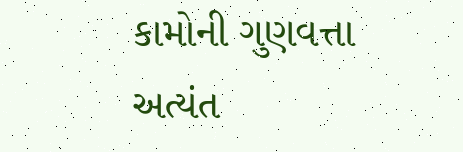કામોની ગુણવત્તા અત્યંત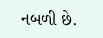નબળી છે.